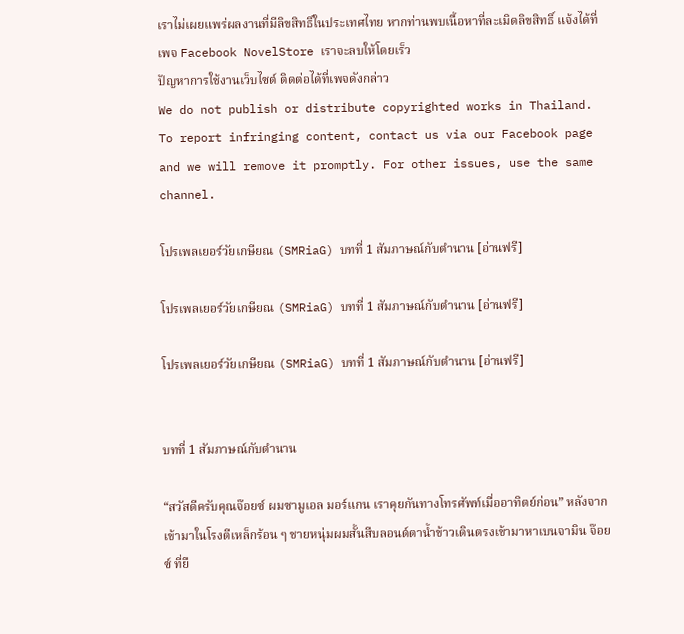เราไม่เผยแพร่ผลงานที่มีลิขสิทธิ์ในประเทศไทย หากท่านพบเนื้อหาที่ละเมิดลิขสิทธิ์ แจ้งได้ที่เพจ Facebook NovelStore เราจะลบให้โดยเร็ว
ปัญหาการใช้งานเว็บไซต์ ติดต่อได้ที่เพจดังกล่าว
We do not publish or distribute copyrighted works in Thailand. To report infringing content, contact us via our Facebook page and we will remove it promptly. For other issues, use the same channel.

โปรเพลเยอร์วัยเกษียณ (SMRiaG) บทที่ 1 สัมภาษณ์กับตำนาน [อ่านฟรี]

โปรเพลเยอร์วัยเกษียณ (SMRiaG) บทที่ 1 สัมภาษณ์กับตำนาน [อ่านฟรี]

โปรเพลเยอร์วัยเกษียณ (SMRiaG) บทที่ 1 สัมภาษณ์กับตำนาน [อ่านฟรี]


บทที่ 1 สัมภาษณ์กับตำนาน

“สวัสดีครับคุณจ๊อยซ์ ผมซามูเอล มอร์แกน เราคุยกันทางโทรศัพท์เมื่ออาทิตย์ก่อน” หลังจากเข้ามาในโรงตีเหล็กร้อน ๆ ชายหนุ่มผมสั้นสีบลอนด์ตาน้ำข้าวเดินตรงเข้ามาหาเบนจามิน จ๊อยซ์ ที่ยื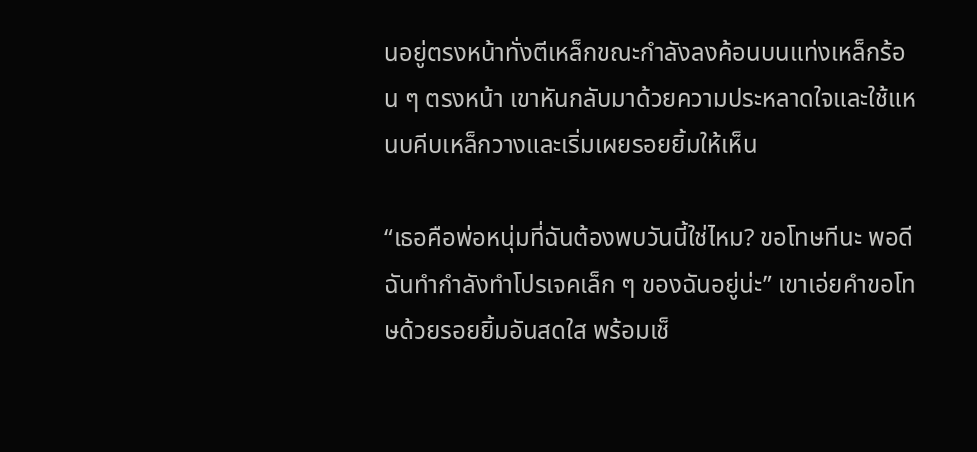นอยู่ตรงหน้าทั่งตีเหล็กขณะกำลังลงค้อนบนแท่งเหล็กร้อน ๆ ตรงหน้า เขาหันกลับมาด้วยความประหลาดใจและใช้แหนบคีบเหล็กวางและเริ่มเผยรอยยิ้มให้เห็น

“เธอคือพ่อหนุ่มที่ฉันต้องพบวันนี้ใช่ไหม? ขอโทษทีนะ พอดีฉันทำกำลังทำโปรเจคเล็ก ๆ ของฉันอยู่น่ะ” เขาเอ่ยคำขอโทษด้วยรอยยิ้มอันสดใส พร้อมเช็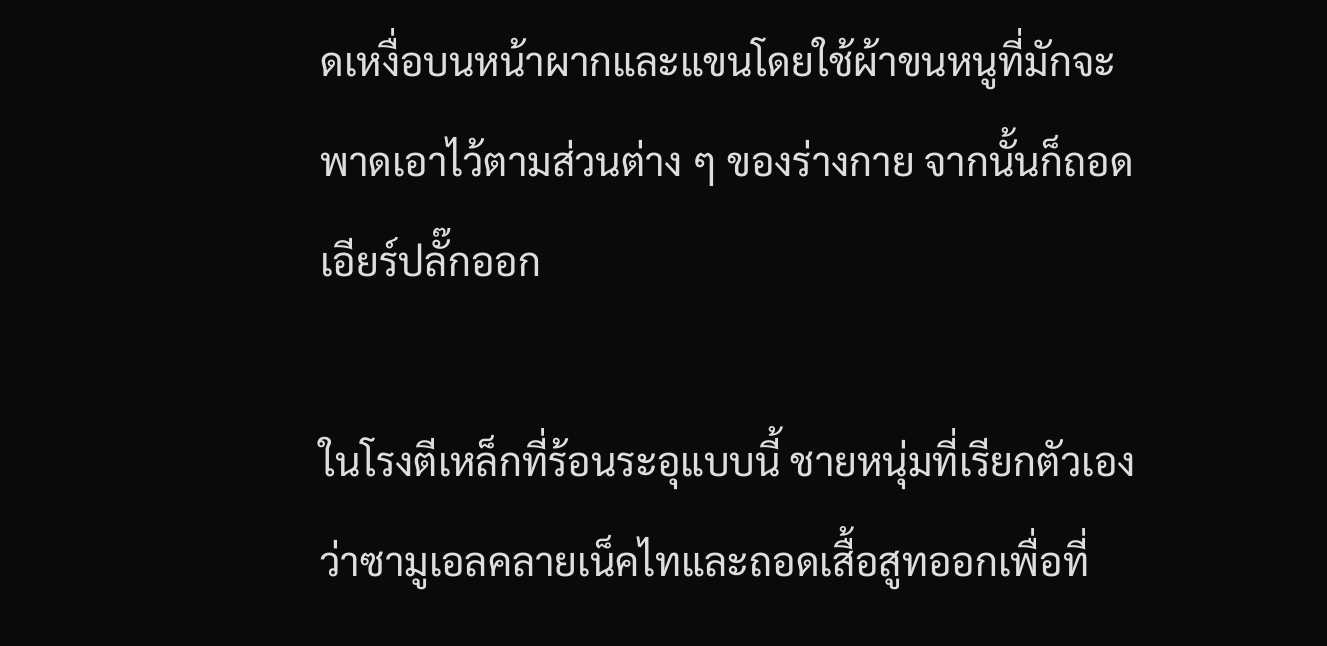ดเหงื่อบนหน้าผากและแขนโดยใช้ผ้าขนหนูที่มักจะพาดเอาไว้ตามส่วนต่าง ๆ ของร่างกาย จากนั้นก็ถอดเอียร์ปลั๊กออก

ในโรงตีเหล็กที่ร้อนระอุแบบนี้ ชายหนุ่มที่เรียกตัวเองว่าซามูเอลคลายเน็คไทและถอดเสื้อสูทออกเพื่อที่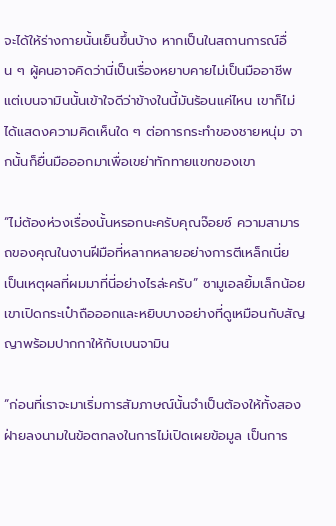จะได้ให้ร่างกายนั้นเย็นขึ้นบ้าง หากเป็นในสถานการณ์อื่น ๆ ผู้คนอาจคิดว่านี่เป็นเรื่องหยาบคายไม่เป็นมืออาชีพ แต่เบนจามินนั้นเข้าใจดีว่าข้างในนี้มันร้อนแค่ไหน เขาก็ไม่ได้แสดงความคิดเห็นใด ๆ ต่อการกระทำของชายหนุ่ม จากนั้นก็ยื่นมือออกมาเพื่อเขย่าทักทายแขกของเขา

“ไม่ต้องห่วงเรื่องนั้นหรอกนะครับคุณจ๊อยซ์ ความสามารถของคุณในงานฝีมือที่หลากหลายอย่างการตีเหล็กเนี่ย เป็นเหตุผลที่ผมมาที่นี่อย่างไรล่ะครับ” ซามูเอลยิ้มเล็กน้อย เขาเปิดกระเป๋าถือออกและหยิบบางอย่างที่ดูเหมือนกับสัญญาพร้อมปากกาให้กับเบนจามิน

“ก่อนที่เราจะมาเริ่มการสัมภาษณ์นั้นจำเป็นต้องให้ทั้งสองฝ่ายลงนามในข้อตกลงในการไม่เปิดเผยข้อมูล เป็นการ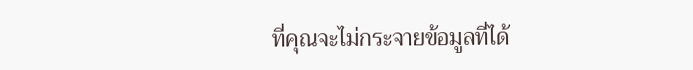ที่คุณจะไม่กระจายข้อมูลที่ได้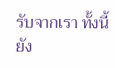รับจากเรา ทั้งนี้ยัง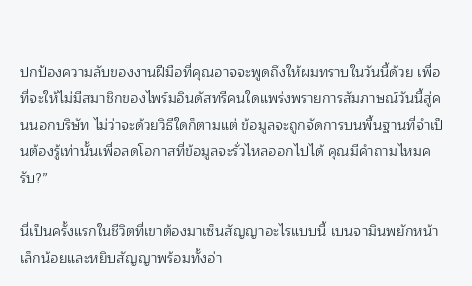ปกป้องความลับของงานฝีมือที่คุณอาจจะพูดถึงให้ผมทราบในวันนี้ด้วย เพื่อที่จะให้ไม่มีสมาชิกของไพร์มอินดัสทรีคนใดแพร่งพรายการสัมภาษณ์วันนี้สู่คนนอกบริษัท ไม่ว่าจะด้วยวิธีใดก็ตามแต่ ข้อมูลจะถูกจัดการบนพื้นฐานที่จำเป็นต้องรู้เท่านั้นเพื่อลดโอกาสที่ข้อมูลจะรั่วไหลออกไปได้ คุณมีคำถามไหมครับ?”

นี่เป็นครั้งแรกในชีวิตที่เขาต้องมาเซ็นสัญญาอะไรแบบนี้ เบนจามินพยักหน้าเล็กน้อยและหยิบสัญญาพร้อมทั้งอ่า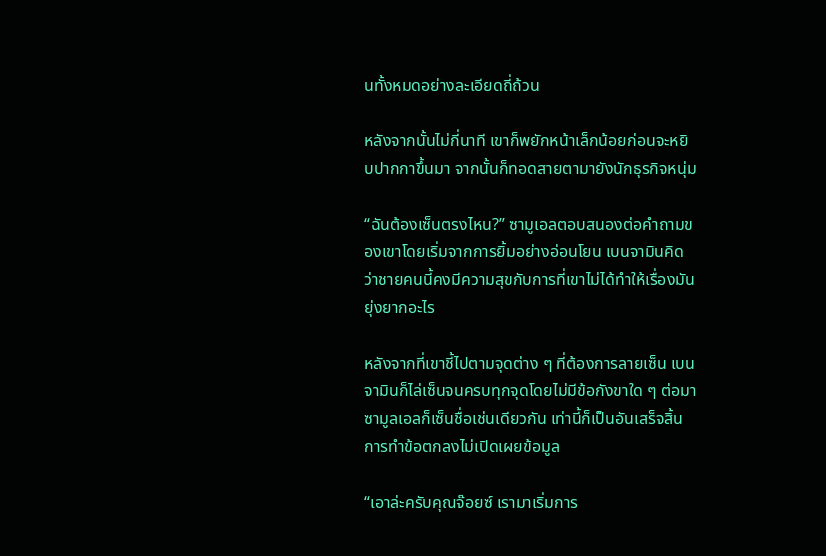นทั้งหมดอย่างละเอียดถี่ถ้วน

หลังจากนั้นไม่กี่นาที เขาก็พยักหน้าเล็กน้อยก่อนจะหยิบปากกาขึ้นมา จากนั้นก็ทอดสายตามายังนักธุรกิจหนุ่ม

“ฉันต้องเซ็นตรงไหน?” ซามูเอลตอบสนองต่อคำถามของเขาโดยเริ่มจากการยิ้มอย่างอ่อนโยน เบนจามินคิดว่าชายคนนี้คงมีความสุขกับการที่เขาไม่ได้ทำให้เรื่องมันยุ่งยากอะไร

หลังจากที่เขาชี้ไปตามจุดต่าง ๆ ที่ต้องการลายเซ็น เบนจามินก็ไล่เซ็นจนครบทุกจุดโดยไม่มีข้อกังขาใด ๆ ต่อมาซามูลเอลก็เซ็นชื่อเช่นเดียวกัน เท่านี้ก็เป็นอันเสร็จสิ้นการทำข้อตกลงไม่เปิดเผยข้อมูล

“เอาล่ะครับคุณจ๊อยซ์ เรามาเริ่มการ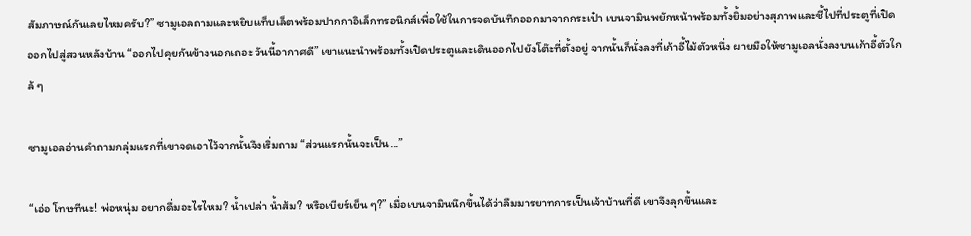สัมภาษณ์กันเลยไหมครับ?” ซามูเอลถามและหยิบแท็บเล็ตพร้อมปากกาอิเล็กทรอนิกส์เพื่อใช้ในการจดบันทึกออกมาจากกระเป๋า เบนจามินพยักหน้าพร้อมทั้งยิ้มอย่างสุภาพและชี้ไปที่ประตูที่เปิดออกไปสู่สวนหลังบ้าน “ออกไปคุยกันข้างนอกเถอะ วันนี้อากาศดี” เขาแนะนำพร้อมทั้งเปิดประตูและเดินออกไปยังโต๊ะที่ตั้งอยู่ จากนั้นก็นั่งลงที่เก้าอี้ไม้ตัวหนึ่ง ผายมือให้ซามูเอลนั่งลงบนเก้าอี้ตัวใกล้ ๆ

ซามูเอลอ่านคำถามกลุ่มแรกที่เขาจดเอาไว้จากนั้นจึงเริ่มถาม “ส่วนแรกนั้นจะเป็น...”

“เอ่อ โทษทีนะ! พ่อหนุ่ม อยากดื่มอะไรไหม? น้ำเปล่า น้ำส้ม? หรือเบียร์เย็น ๆ?” เมื่อเบนจามินนึกขึ้นได้ว่าลืมมารยาทการเป็นเจ้าบ้านที่ดี เขาจึงลุกขึ้นและ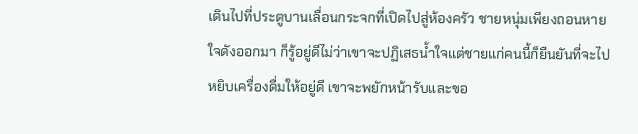เดินไปที่ประตูบานเลื่อนกระจกที่เปิดไปสู่ห้องครัว ชายหนุ่มเพียงถอนหายใจดังออกมา ก็รู้อยู่ดีไม่ว่าเขาจะปฏิเสธน้ำใจแต่ชายแก่คนนี้ก็ยืนยันที่จะไปหยิบเครื่องดื่มให้อยู่ดี เขาจะพยักหน้ารับและขอ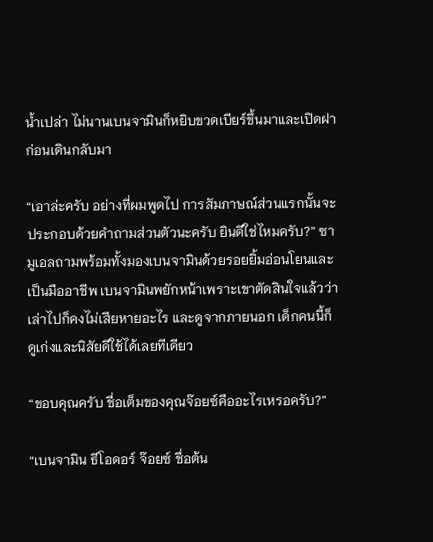น้ำเปล่า ไม่นานเบนจามินก็หยิบขวดเบียร์ขึ้นมาและเปิดฝาก่อนเดินกลับมา

“เอาล่ะครับ อย่างที่ผมพูดไป การสัมภาษณ์ส่วนแรกนั้นจะประกอบด้วยคำถามส่วนตัวนะครับ ยินดีใช่ไหมครับ?” ซามูเอลถามพร้อมทั้งมองเบนจามินด้วยรอยยิ้มอ่อนโยนและเป็นมืออาชีพ เบนจามินพยักหน้าเพราะเขาตัดสินใจแล้วว่าเล่าไปก็คงไม่เสียหายอะไร และดูจากภายนอก เด็กคนนี้ก็ดูเก่งและนิสัยดีใช้ได้เลยทีเดียว

“ขอบคุณครับ ชื่อเต็มของคุณจ๊อยซ์คืออะไรเหรอครับ?”

“เบนจามิน ธีโอดอร์ จ๊อยซ์ ชื่อต้น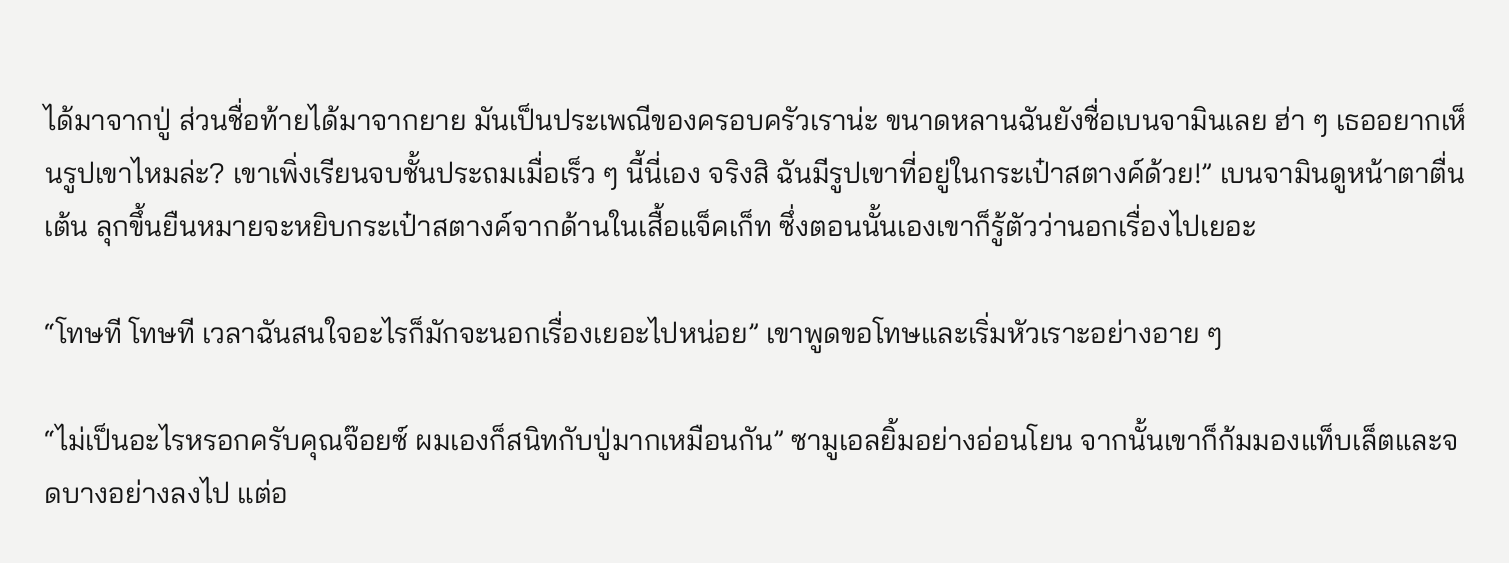ได้มาจากปู่ ส่วนชื่อท้ายได้มาจากยาย มันเป็นประเพณีของครอบครัวเราน่ะ ขนาดหลานฉันยังชื่อเบนจามินเลย ฮ่า ๆ เธออยากเห็นรูปเขาไหมล่ะ? เขาเพิ่งเรียนจบชั้นประถมเมื่อเร็ว ๆ นี้นี่เอง จริงสิ ฉันมีรูปเขาที่อยู่ในกระเป๋าสตางค์ด้วย!” เบนจามินดูหน้าตาตื่นเต้น ลุกขึ้นยืนหมายจะหยิบกระเป๋าสตางค์จากด้านในเสื้อแจ็คเก็ท ซึ่งตอนนั้นเองเขาก็รู้ตัวว่านอกเรื่องไปเยอะ

“โทษที โทษที เวลาฉันสนใจอะไรก็มักจะนอกเรื่องเยอะไปหน่อย” เขาพูดขอโทษและเริ่มหัวเราะอย่างอาย ๆ

“ไม่เป็นอะไรหรอกครับคุณจ๊อยซ์ ผมเองก็สนิทกับปู่มากเหมือนกัน” ซามูเอลยิ้มอย่างอ่อนโยน จากนั้นเขาก็ก้มมองแท็บเล็ตและจดบางอย่างลงไป แต่อ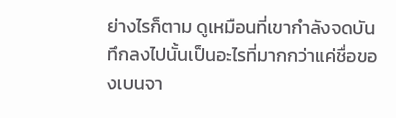ย่างไรก็ตาม ดูเหมือนที่เขากำลังจดบันทึกลงไปนั้นเป็นอะไรที่มากกว่าแค่ชื่อของเบนจา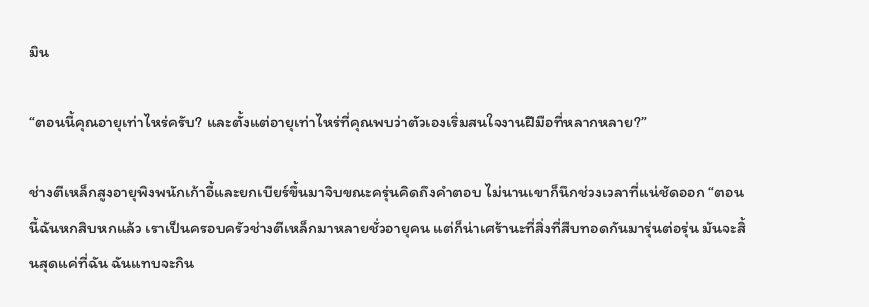มิน

“ตอนนี้คุณอายุเท่าไหร่ครับ? และตั้งแต่อายุเท่าไหร่ที่คุณพบว่าตัวเองเริ่มสนใจงานฝีมือที่หลากหลาย?”

ช่างตีเหล็กสูงอายุพิงพนักเก้าอี้และยกเบียร์ขึ้นมาจิบขณะครุ่นคิดถึงคำตอบ ไม่นานเขาก็นึกช่วงเวลาที่แน่ชัดออก “ตอนนี้ฉันหกสิบหกแล้ว เราเป็นครอบครัวช่างตีเหล็กมาหลายชั่วอายุคน แต่ก็น่าเศร้านะที่สิ่งที่สืบทอดกันมารุ่นต่อรุ่น มันจะสิ้นสุดแค่ที่ฉัน ฉันแทบจะกิน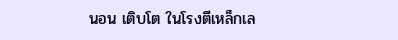นอน เติบโต ในโรงตีเหล็กเล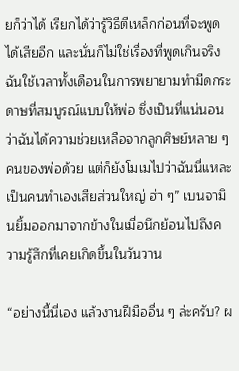ยก็ว่าได้ เรียกได้ว่ารู้วิธีตีเหล็กก่อนที่จะพูดได้เสียอีก และนั่นก็ไม่ใช่เรื่องที่พูดเกินจริง ฉันใช้เวลาทั้งเดือนในการพยายามทำมีดกระดาษที่สมบูรณ์แบบให้พ่อ ซึ่งเป็นที่แน่นอนว่าฉันได้ความช่วยเหลือจากลูกศิษย์หลาย ๆ คนของพ่อด้วย แต่ก็ยังโมเมไปว่าฉันนี่แหละเป็นคนทำเองเสียส่วนใหญ่ ฮ่า ๆ” เบนจามินยิ้มออกมาจากข้างในเมื่อนึกย้อนไปถึงความรู้สึกที่เคยเกิดขึ้นในวันวาน

“อย่างนี้นี่เอง แล้วงานฝีมืออื่น ๆ ล่ะครับ? ผ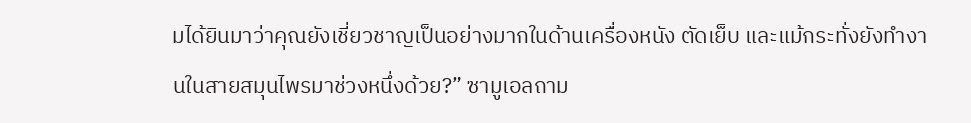มได้ยินมาว่าคุณยังเชี่ยวชาญเป็นอย่างมากในด้านเครื่องหนัง ตัดเย็บ และแม้กระทั่งยังทำงานในสายสมุนไพรมาช่วงหนึ่งด้วย?” ซามูเอลถาม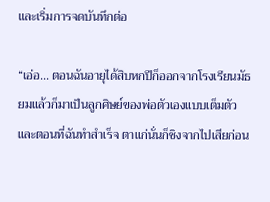และเริ่มการจดบันทึกต่อ

“เอ่อ... ตอนฉันอายุได้สิบหกปีก็ออกจากโรงเรียนมัธยมแล้วก็มาเป็นลูกศิษย์ของพ่อตัวเองแบบเต็มตัว และตอนที่ฉันทำสำเร็จ ตาแก่นั่นก็ชิงจากไปเสียก่อน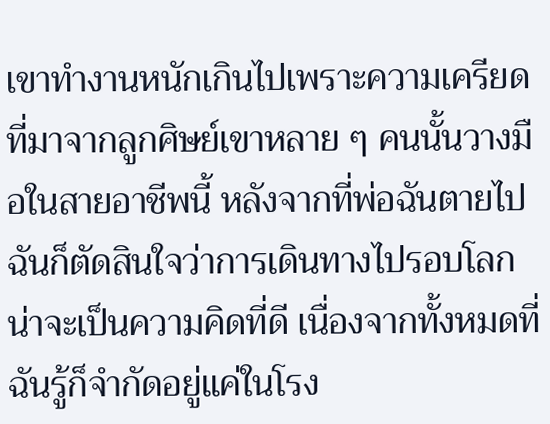เขาทำงานหนักเกินไปเพราะความเครียดที่มาจากลูกศิษย์เขาหลาย ๆ คนนั้นวางมือในสายอาชีพนี้ หลังจากที่พ่อฉันตายไป ฉันก็ตัดสินใจว่าการเดินทางไปรอบโลกน่าจะเป็นความคิดที่ดี เนื่องจากทั้งหมดที่ฉันรู้ก็จำกัดอยู่แค่ในโรง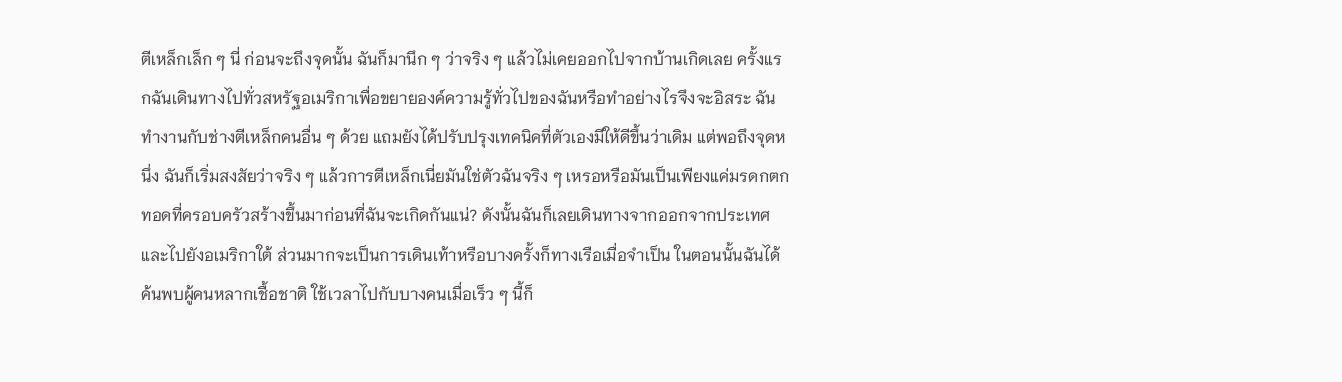ตีเหล็กเล็ก ๆ นี่ ก่อนจะถึงจุดนั้น ฉันก็มานึก ๆ ว่าจริง ๆ แล้วไม่เคยออกไปจากบ้านเกิดเลย ครั้งแรกฉันเดินทางไปทั่วสหรัฐอเมริกาเพื่อขยายองค์ความรู้ทั่วไปของฉันหรือทำอย่างไรจึงจะอิสระ ฉันทำงานกับช่างตีเหล็กคนอื่น ๆ ด้วย แถมยังได้ปรับปรุงเทคนิคที่ตัวเองมีให้ดีขึ้นว่าเดิม แต่พอถึงจุดหนึ่ง ฉันก็เริ่มสงสัยว่าจริง ๆ แล้วการตีเหล็กเนี่ยมันใช่ตัวฉันจริง ๆ เหรอหรือมันเป็นเพียงแค่มรดกตกทอดที่ครอบครัวสร้างขึ้นมาก่อนที่ฉันจะเกิดกันแน่? ดังนั้นฉันก็เลยเดินทางจากออกจากประเทศและไปยังอเมริกาใต้ ส่วนมากจะเป็นการเดินเท้าหรือบางครั้งก็ทางเรือเมื่อจำเป็น ในตอนนั้นฉันได้ค้นพบผู้คนหลากเชื้อชาติ ใช้เวลาไปกับบางคนเมื่อเร็ว ๆ นี้ก็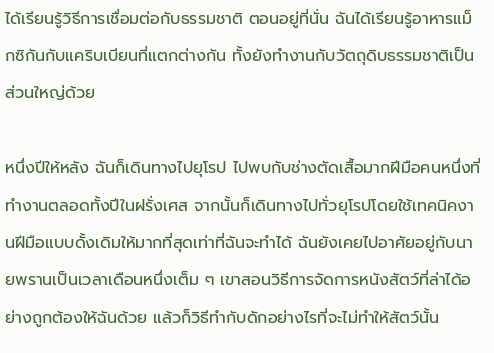ได้เรียนรู้วิธีการเชื่อมต่อกับธรรมชาติ ตอนอยู่ที่นั่น ฉันได้เรียนรู้อาหารแม็กซิกันกับแคริบเบียนที่แตกต่างกัน ทั้งยังทำงานกับวัตถุดิบธรรมชาติเป็นส่วนใหญ่ด้วย

หนึ่งปีให้หลัง ฉันก็เดินทางไปยุโรป ไปพบกับช่างตัดเสื้อมากฝีมือคนหนึ่งที่ทำงานตลอดทั้งปีในฝรั่งเศส จากนั้นก็เดินทางไปทั่วยุโรปโดยใช้เทคนิคงานฝีมือแบบดั้งเดิมให้มากที่สุดเท่าที่ฉันจะทำได้ ฉันยังเคยไปอาศัยอยู่กับนายพรานเป็นเวลาเดือนหนึ่งเต็ม ๆ เขาสอนวิธีการจัดการหนังสัตว์ที่ล่าได้อย่างถูกต้องให้ฉันด้วย แล้วก็วิธีทำกับดักอย่างไรที่จะไม่ทำให้สัตว์นั้น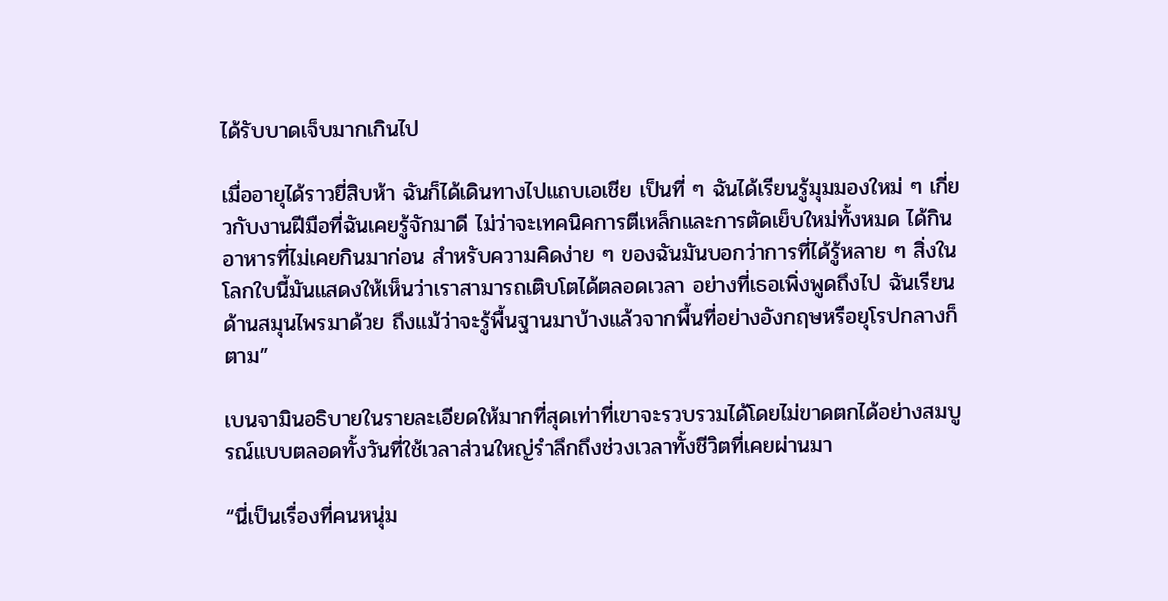ได้รับบาดเจ็บมากเกินไป

เมื่ออายุได้ราวยี่สิบห้า ฉันก็ได้เดินทางไปแถบเอเชีย เป็นที่ ๆ ฉันได้เรียนรู้มุมมองใหม่ ๆ เกี่ยวกับงานฝีมือที่ฉันเคยรู้จักมาดี ไม่ว่าจะเทคนิคการตีเหล็กและการตัดเย็บใหม่ทั้งหมด ได้กินอาหารที่ไม่เคยกินมาก่อน สำหรับความคิดง่าย ๆ ของฉันมันบอกว่าการที่ได้รู้หลาย ๆ สิ่งในโลกใบนี้มันแสดงให้เห็นว่าเราสามารถเติบโตได้ตลอดเวลา อย่างที่เธอเพิ่งพูดถึงไป ฉันเรียนด้านสมุนไพรมาด้วย ถึงแม้ว่าจะรู้พื้นฐานมาบ้างแล้วจากพื้นที่อย่างอังกฤษหรือยุโรปกลางก็ตาม”

เบนจามินอธิบายในรายละเอียดให้มากที่สุดเท่าที่เขาจะรวบรวมได้โดยไม่ขาดตกได้อย่างสมบูรณ์แบบตลอดทั้งวันที่ใช้เวลาส่วนใหญ่รำลึกถึงช่วงเวลาทั้งชีวิตที่เคยผ่านมา

“นี่เป็นเรื่องที่คนหนุ่ม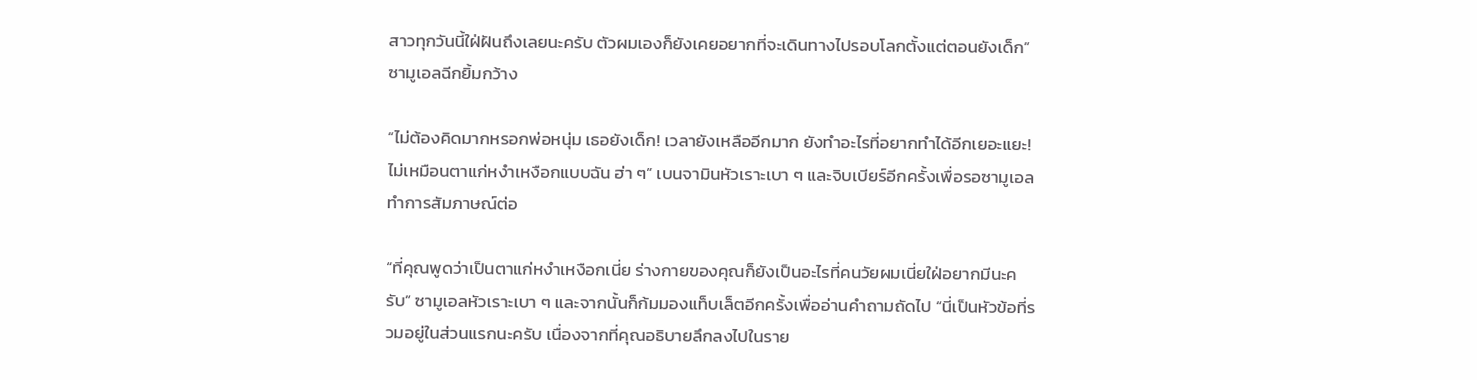สาวทุกวันนี้ใฝ่ฝันถึงเลยนะครับ ตัวผมเองก็ยังเคยอยากที่จะเดินทางไปรอบโลกตั้งแต่ตอนยังเด็ก” ซามูเอลฉีกยิ้มกว้าง

“ไม่ต้องคิดมากหรอกพ่อหนุ่ม เธอยังเด็ก! เวลายังเหลืออีกมาก ยังทำอะไรที่อยากทำได้อีกเยอะแยะ! ไม่เหมือนตาแก่หงำเหงือกแบบฉัน ฮ่า ๆ” เบนจามินหัวเราะเบา ๆ และจิบเบียร์อีกครั้งเพื่อรอซามูเอลทำการสัมภาษณ์ต่อ

“ที่คุณพูดว่าเป็นตาแก่หงำเหงือกเนี่ย ร่างกายของคุณก็ยังเป็นอะไรที่คนวัยผมเนี่ยใฝ่อยากมีนะครับ” ซามูเอลหัวเราะเบา ๆ และจากนั้นก็ก้มมองแท็บเล็ตอีกครั้งเพื่ออ่านคำถามถัดไป “นี่เป็นหัวข้อที่รวมอยู่ในส่วนแรกนะครับ เนื่องจากที่คุณอธิบายลึกลงไปในราย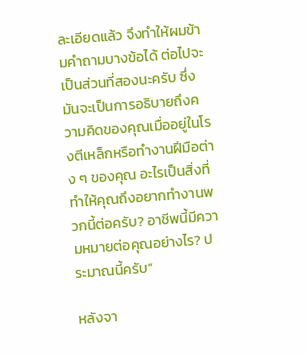ละเอียดแล้ว จึงทำให้ผมข้ามคำถามบางข้อได้ ต่อไปจะเป็นส่วนที่สองนะครับ ซึ่งมันจะเป็นการอธิบายถึงความคิดของคุณเมื่ออยู่ในโรงตีเหล็กหรือทำงานฝีมือต่าง ๆ ของคุณ อะไรเป็นสิ่งที่ทำให้คุณถึงอยากทำงานพวกนี้ต่อครับ? อาชีพนี้มีความหมายต่อคุณอย่างไร? ประมาณนี้ครับ”

หลังจา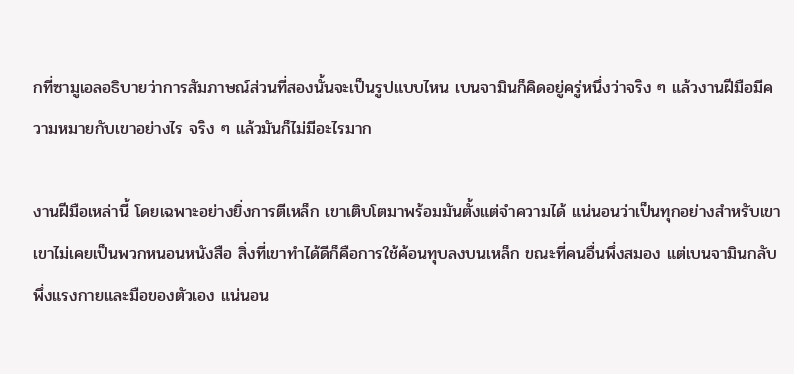กที่ซามูเอลอธิบายว่าการสัมภาษณ์ส่วนที่สองนั้นจะเป็นรูปแบบไหน เบนจามินก็คิดอยู่ครู่หนึ่งว่าจริง ๆ แล้วงานฝีมือมีความหมายกับเขาอย่างไร จริง ๆ แล้วมันก็ไม่มีอะไรมาก

งานฝีมือเหล่านี้ โดยเฉพาะอย่างยิ่งการตีเหล็ก เขาเติบโตมาพร้อมมันตั้งแต่จำความได้ แน่นอนว่าเป็นทุกอย่างสำหรับเขา เขาไม่เคยเป็นพวกหนอนหนังสือ สิ่งที่เขาทำได้ดีก็คือการใช้ค้อนทุบลงบนเหล็ก ขณะที่คนอื่นพึ่งสมอง แต่เบนจามินกลับพึ่งแรงกายและมือของตัวเอง แน่นอน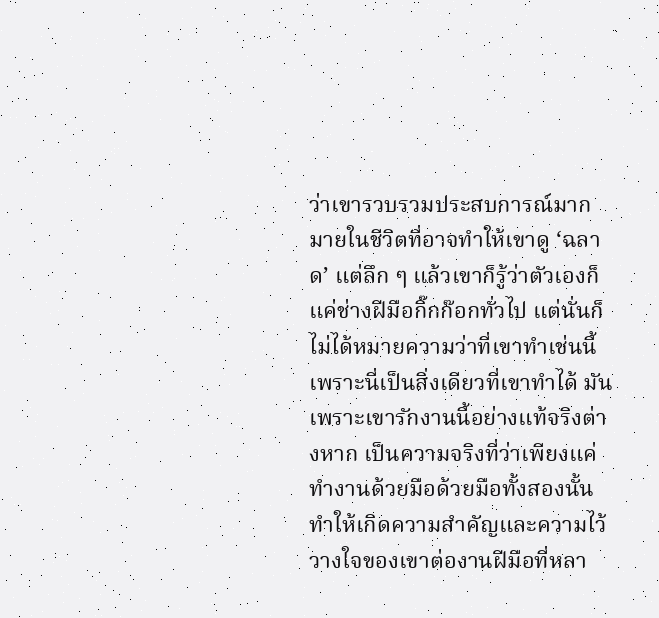ว่าเขารวบรวมประสบการณ์มากมายในชีวิตที่อาจทำให้เขาดู ‘ฉลาด’ แต่ลึก ๆ แล้วเขาก็รู้ว่าตัวเองก็แค่ช่างฝีมือกิ๊กก๊อกทั่วไป แต่นั่นก็ไม่ได้หมายความว่าที่เขาทำเช่นนี้เพราะนี่เป็นสิ่งเดียวที่เขาทำได้ มันเพราะเขารักงานนี้อย่างแท้จริงต่างหาก เป็นความจริงที่ว่าเพียงแค่ทำงานด้วยมือด้วยมือทั้งสองนั้นทำให้เกิดความสำคัญและความไว้วางใจของเขาต่องานฝีมือที่หลา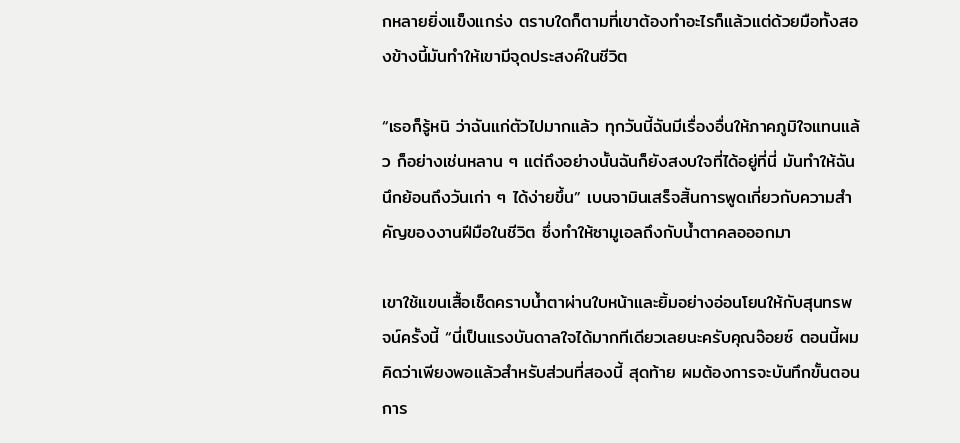กหลายยิ่งแข็งแกร่ง ตราบใดก็ตามที่เขาต้องทำอะไรก็แล้วแต่ด้วยมือทั้งสองข้างนี้มันทำให้เขามีจุดประสงค์ในชีวิต

“เธอก็รู้หนิ ว่าฉันแก่ตัวไปมากแล้ว ทุกวันนี้ฉันมีเรื่องอื่นให้ภาคภูมิใจแทนแล้ว ก็อย่างเช่นหลาน ๆ แต่ถึงอย่างนั้นฉันก็ยังสงบใจที่ได้อยู่ที่นี่ มันทำให้ฉันนึกย้อนถึงวันเก่า ๆ ได้ง่ายขึ้น” เบนจามินเสร็จสิ้นการพูดเกี่ยวกับความสำคัญของงานฝีมือในชีวิต ซึ่งทำให้ซามูเอลถึงกับน้ำตาคลอออกมา

เขาใช้แขนเสื้อเช็ดคราบน้ำตาผ่านใบหน้าและยิ้มอย่างอ่อนโยนให้กับสุนทรพจน์ครั้งนี้ “นี่เป็นแรงบันดาลใจได้มากทีเดียวเลยนะครับคุณจ๊อยซ์ ตอนนี้ผมคิดว่าเพียงพอแล้วสำหรับส่วนที่สองนี้ สุดท้าย ผมต้องการจะบันทึกขั้นตอนการ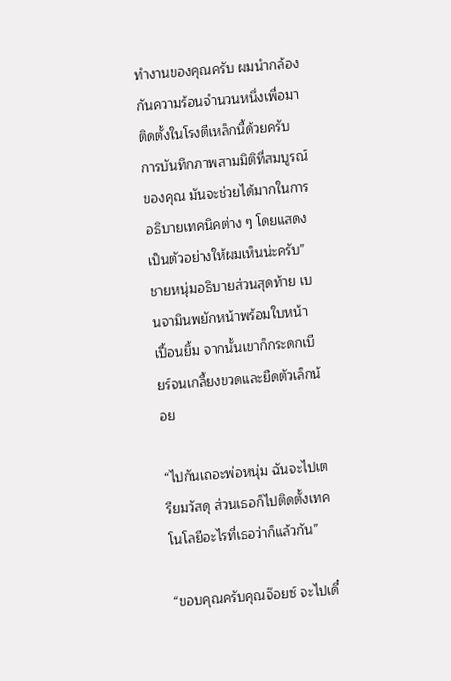ทำงานของคุณครับ ผมนำกล้องกันความร้อนจำนวนหนึ่งเพื่อมาติดตั้งในโรงตีเหล็กนี้ด้วยครับ การบันทึกภาพสามมิติที่สมบูรณ์ของคุณ มันจะช่วยได้มากในการอธิบายเทคนิคต่าง ๆ โดยแสดงเป็นตัวอย่างให้ผมเห็นน่ะครับ” ชายหนุ่มอธิบายส่วนสุดท้าย เบนจามินพยักหน้าพร้อมใบหน้าเปื้อนยิ้ม จากนั้นเขาก็กระดกเบียร์จนเกลี้ยงขวดและยืดตัวเล็กน้อย

“ไปกันเถอะพ่อหนุ่ม ฉันจะไปเตรียมวัสดุ ส่วนเธอก็ไปติดตั้งเทคโนโลยีอะไรที่เธอว่าก็แล้วกัน”

“ขอบคุณครับคุณจ๊อยซ์ จะไปเดี๋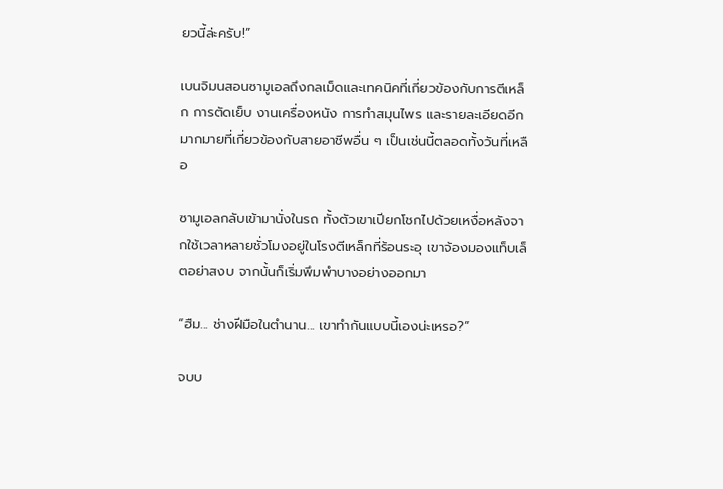ยวนี้ล่ะครับ!”

เบนจิมนสอนซามูเอลถึงกลเม็ดและเทคนิคที่เกี่ยวข้องกับการตีเหล็ก การตัดเย็บ งานเครื่องหนัง การทำสมุนไพร และรายละเอียดอีกมากมายที่เกี่ยวข้องกับสายอาชีพอื่น ๆ เป็นเช่นนี้ตลอดทั้งวันที่เหลือ

ซามูเอลกลับเข้ามานั่งในรถ ทั้งตัวเขาเปียกโชกไปด้วยเหงื่อหลังจากใช้เวลาหลายชั่วโมงอยู่ในโรงตีเหล็กที่ร้อนระอุ เขาจ้องมองแท็บเล็ตอย่าสงบ จากนั้นก็เริ่มพึมพำบางอย่างออกมา

“ฮืม... ช่างฝีมือในตำนาน... เขาทำกันแบบนี้เองน่ะเหรอ?”

จบบ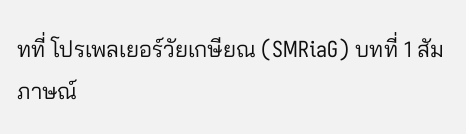ทที่ โปรเพลเยอร์วัยเกษียณ (SMRiaG) บทที่ 1 สัมภาษณ์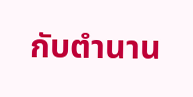กับตำนาน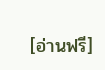[อ่านฟรี]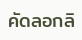คัดลอกลิ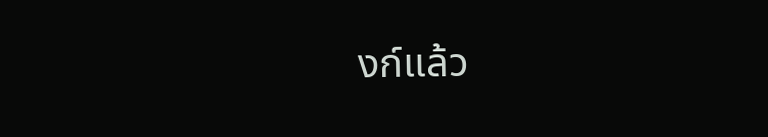งก์แล้ว